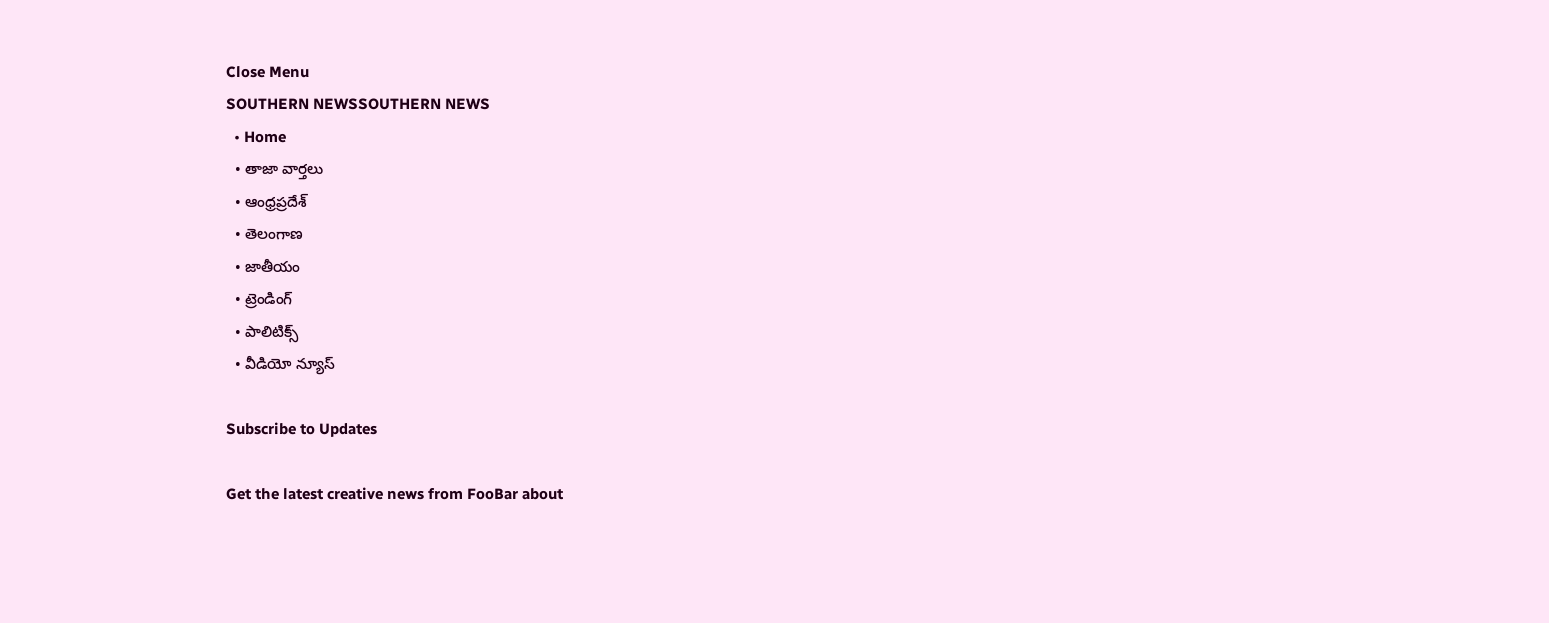Close Menu
SOUTHERN NEWSSOUTHERN NEWS
  • Home
  • తాజా వార్తలు
  • ఆంధ్రప్రదేశ్
  • తెలంగాణ
  • జాతీయం
  • ట్రెండింగ్
  • పాలిటిక్స్
  • వీడియో న్యూస్

Subscribe to Updates

Get the latest creative news from FooBar about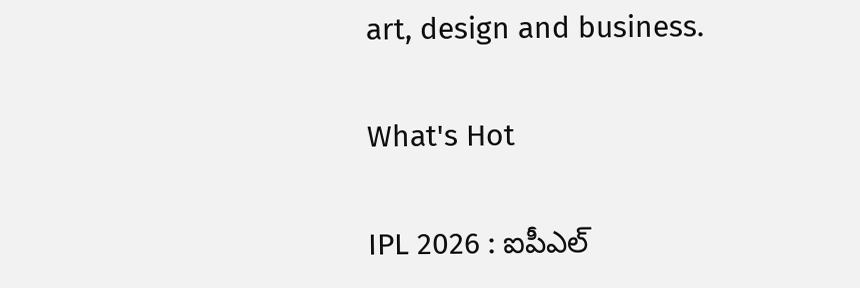art, design and business.

What's Hot

IPL 2026 : ఐపీఎల్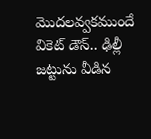మొదలవ్వకముందే వికెట్ డౌన్.. ఢిల్లీ జట్టును వీడిన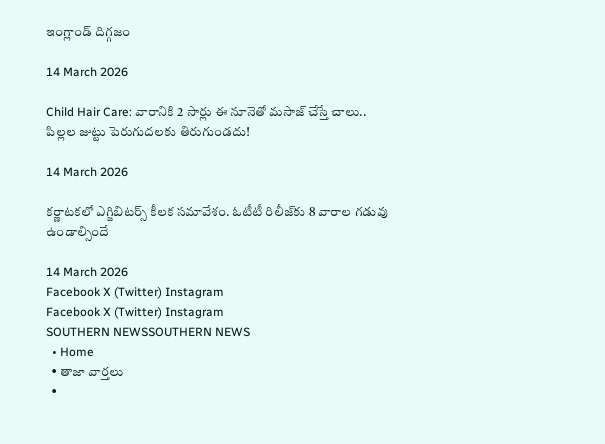ఇంగ్లాండ్ దిగ్గజం

14 March 2026

Child Hair Care: వారానికి 2 సార్లు ఈ నూనెతో మసాజ్ చేస్తే చాలు.. పిల్లల జుట్టు పెరుగుదలకు తిరుగుండదు!

14 March 2026

కర్ణాటకలో ఎగ్జిబిటర్స్‌ కీలక సమావేశం. ఓటీటీ రిలీజ్‌కు 8 వారాల గడువు ఉండాల్సిందే

14 March 2026
Facebook X (Twitter) Instagram
Facebook X (Twitter) Instagram
SOUTHERN NEWSSOUTHERN NEWS
  • Home
  • తాజా వార్తలు
  •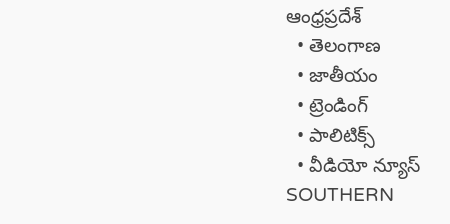ఆంధ్రప్రదేశ్
  • తెలంగాణ
  • జాతీయం
  • ట్రెండింగ్
  • పాలిటిక్స్
  • వీడియో న్యూస్
SOUTHERN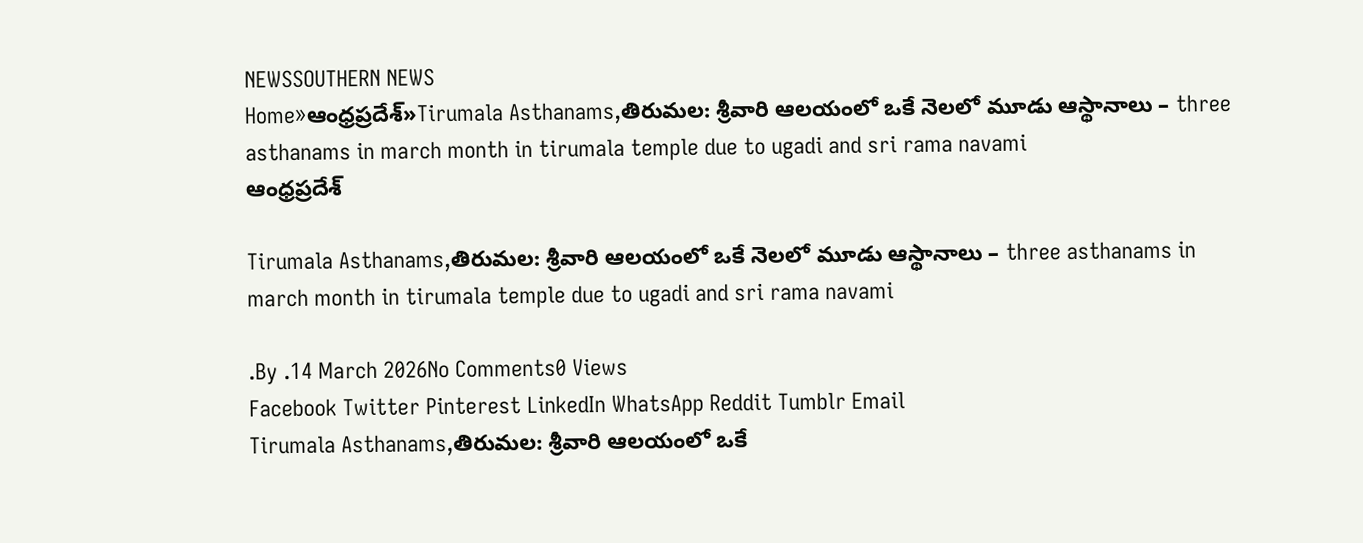NEWSSOUTHERN NEWS
Home»ఆంధ్రప్రదేశ్»Tirumala Asthanams,తిరుమల: శ్రీవారి ఆలయంలో ఒకే నెలలో మూడు ఆస్థానాలు – three asthanams in march month in tirumala temple due to ugadi and sri rama navami
ఆంధ్రప్రదేశ్

Tirumala Asthanams,తిరుమల: శ్రీవారి ఆలయంలో ఒకే నెలలో మూడు ఆస్థానాలు – three asthanams in march month in tirumala temple due to ugadi and sri rama navami

.By .14 March 2026No Comments0 Views
Facebook Twitter Pinterest LinkedIn WhatsApp Reddit Tumblr Email
Tirumala Asthanams,తిరుమల: శ్రీవారి ఆలయంలో ఒకే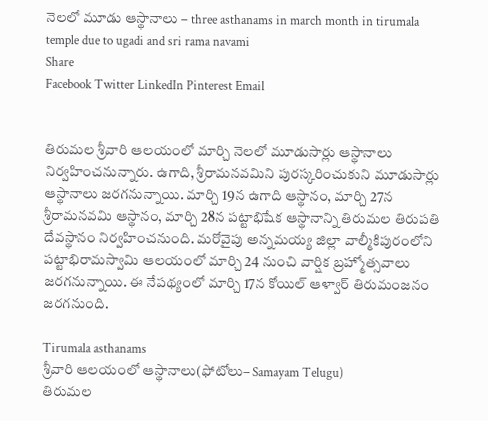నెలలో మూడు ఆస్థానాలు – three asthanams in march month in tirumala temple due to ugadi and sri rama navami
Share
Facebook Twitter LinkedIn Pinterest Email


తిరుమల శ్రీవారి ఆలయంలో మార్చి నెలలో మూడుసార్లు ఆస్థానాలు నిర్వహించనున్నారు. ఉగాది, శ్రీరామనవమిని పురస్కరించుకుని మూడుసార్లు ఆస్థానాలు జరగనున్నాయి. మార్చి 19న ఉగాది ఆస్థానం, మార్చి 27న శ్రీరామనవమి ఆస్థానం, మార్చి 28న పట్టాభిషేక ఆస్థానాన్ని తిరుమల తిరుపతి దేవస్థానం నిర్వహించనుంది. మరోవైపు అన్నమయ్య జిల్లా వాల్మీకిపురంలోని పట్టాభిరామస్వామి ఆలయంలో మార్చి 24 నుంచి వార్షిక బ్రహ్మోత్సవాలు జరగనున్నాయి. ఈ నేపథ్యంలో మార్చి 17న కోయిల్ ఆళ్వార్ తిరుమంజనం జరగనుంది.

Tirumala asthanams
శ్రీవారి ఆలయంలో ఆస్థానాలు(ఫోటోలు– Samayam Telugu)
తిరుమల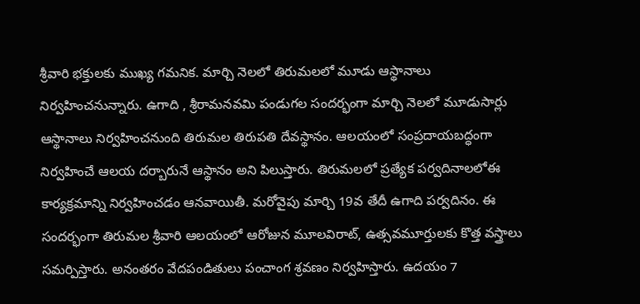శ్రీవారి భక్తులకు ముఖ్య గమనిక. మార్చి నెలలో తిరుమలలో మూడు ఆస్థానాలు నిర్వహించనున్నారు. ఉగాది , శ్రీరామనవమి పండుగల సందర్భంగా మార్చి నెలలో మూడుసార్లు ఆస్థానాలు నిర్వహించనుంది తిరుమల తిరుపతి దేవస్థానం. ఆలయంలో సంప్రదాయబద్ధంగా నిర్వహించే ఆలయ దర్బారునే ఆస్థానం అని పిలుస్తారు. తిరుమలలో ప్రత్యేక పర్వదినాలలోఈ కార్యక్రమాన్ని నిర్వహించడం ఆనవాయితీ. మరోవైపు మార్చి 19వ తేదీ ఉగాది పర్వదినం. ఈ సందర్భంగా తిరుమల శ్రీవారి ఆలయంలో ఆరోజున మూలవిరాట్, ఉత్సవమూర్తులకు కొత్త వస్త్రాలు సమర్పిస్తారు. అనంతరం వేదపండితులు పంచాంగ శ్రవణం నిర్వహిస్తారు. ఉదయం 7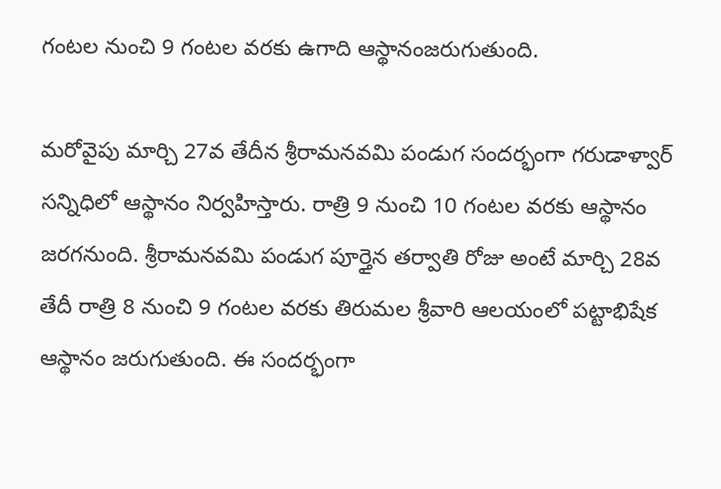గంటల నుంచి 9 గంటల వరకు ఉగాది ఆస్థానంజరుగుతుంది.

మరోవైపు మార్చి 27వ తేదీన శ్రీరామనవమి పండుగ సందర్భంగా గరుడాళ్వార్ సన్నిధిలో ఆస్థానం నిర్వహిస్తారు. రాత్రి 9 నుంచి 10 గంటల వరకు ఆస్థానం జరగనుంది. శ్రీరామనవమి పండుగ పూర్తైన తర్వాతి రోజు అంటే మార్చి 28వ తేదీ రాత్రి 8 నుంచి 9 గంటల వరకు తిరుమల శ్రీవారి ఆలయంలో పట్టాభిషేక ఆస్థానం జరుగుతుంది. ఈ సందర్భంగా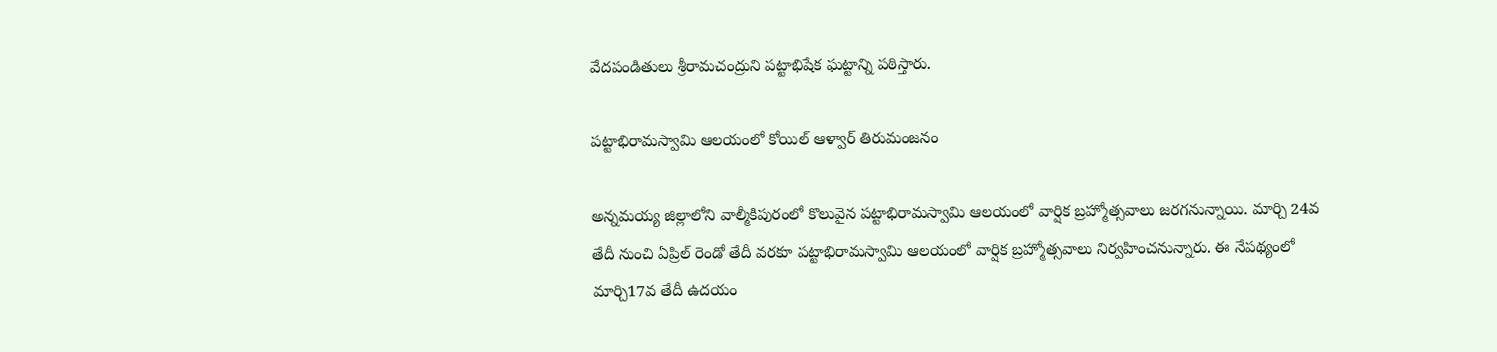వేదపండితులు శ్రీరామచంద్రుని పట్టాభిషేక ఘట్టాన్ని పఠిస్తారు.

పట్టాభిరామస్వామి ఆలయంలో కోయిల్ ఆళ్వార్ తిరుమంజనం

అన్నమయ్య జిల్లాలోని వాల్మీకిపురంలో కొలువైన పట్టాభిరామస్వామి ఆలయంలో వార్షిక బ్రహ్మోత్సవాలు జరగనున్నాయి. మార్చి 24వ తేదీ నుంచి ఏప్రిల్ రెండో తేదీ వరకూ పట్టాభిరామస్వామి ఆలయంలో వార్షిక బ్రహ్మోత్సవాలు నిర్వహించనున్నారు. ఈ నేపథ్యంలో మార్చి17వ తేదీ ఉదయం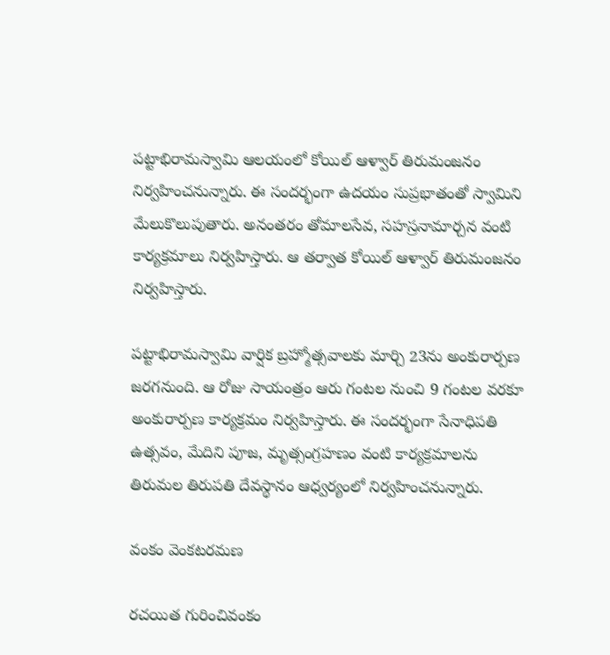పట్టాభిరామస్వామి ఆలయంలో కోయిల్ ఆళ్వార్ తిరుమంజనం నిర్వహించనున్నారు. ఈ సందర్భంగా ఉదయం సుప్రభాతంతో స్వామిని మేలుకొలుపుతారు. అనంతరం తోమాలసేవ, సహస్రనామార్చన వంటి కార్యక్రమాలు నిర్వహిస్తారు. ఆ తర్వాత కోయిల్‌ ఆళ్వార్‌ తిరుమంజనం నిర్వహిస్తారు.

పట్టాభిరామస్వామి వార్షిక బ్రహ్మోత్సవాలకు మార్చి 23ను అంకురార్పణ జరగనుంది. ఆ రోజు సాయంత్రం ఆరు గంటల నుంచి 9 గంటల వరకూ అంకురార్పణ కార్యక్రమం నిర్వహిస్తారు. ఈ సందర్భంగా సేనాధిపతి ఉత్సవం, మేదిని పూజ, మృత్సంగ్రహణం వంటి కార్యక్రమాలను తిరుమల తిరుపతి దేవస్థానం ఆధ్వర్యంలో నిర్వహించనున్నారు.

వంకం వెంకటరమణ

రచయిత గురించివంకం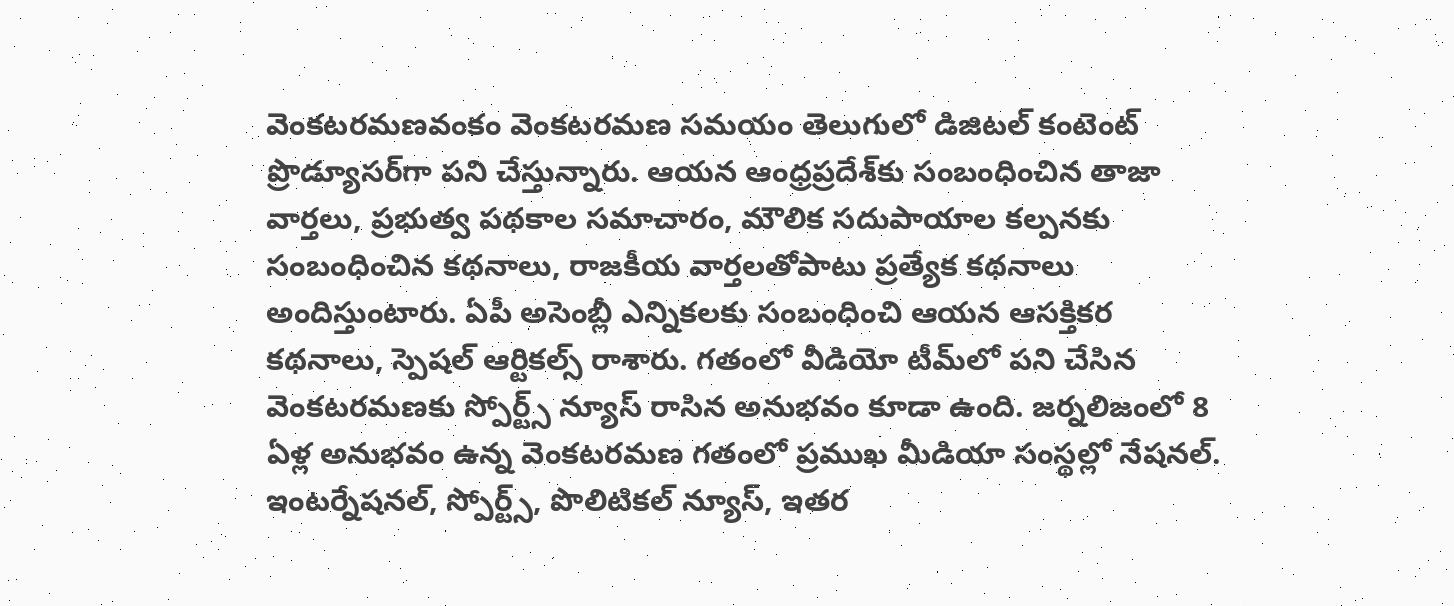వెంకటరమణవంకం వెంకటరమణ సమయం తెలుగులో డిజిటల్ కంటెంట్ ప్రొడ్యూసర్‌గా పని చేస్తున్నారు. ఆయన ఆంధ్రప్రదేశ్‌కు సంబంధించిన తాజా వార్తలు, ప్రభుత్వ పథకాల సమాచారం, మౌలిక సదుపాయాల కల్పనకు సంబంధించిన కథనాలు, రాజకీయ వార్తలతోపాటు ప్రత్యేక కథనాలు అందిస్తుంటారు. ఏపీ అసెంబ్లీ ఎన్నికలకు సంబంధించి ఆయన ఆసక్తికర కథనాలు, స్పెషల్ ఆర్టికల్స్ రాశారు. గతంలో వీడియో టీమ్‌లో పని చేసిన వెంకటరమణకు స్పోర్ట్స్ న్యూస్ రాసిన అనుభవం కూడా ఉంది. జర్నలిజంలో 8 ఏళ్ల అనుభవం ఉన్న వెంకటరమణ గతంలో ప్రముఖ మీడియా సంస్థల్లో నేషనల్. ఇంటర్నేషనల్, స్పోర్ట్స్, పొలిటికల్ న్యూస్, ఇతర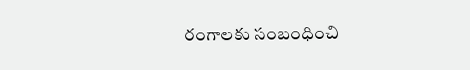రంగాలకు సంబంధించి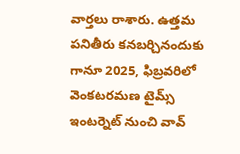వార్తలు రాశారు. ఉత్తమ పనితీరు కనబర్చినందుకు గానూ 2025, ఫిబ్రవరిలో వెంకటరమణ టైమ్స్ ఇంటర్నెట్ నుంచి వావ్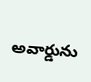అవార్డును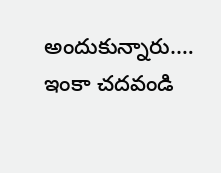అందుకున్నారు.… ఇంకా చదవండి